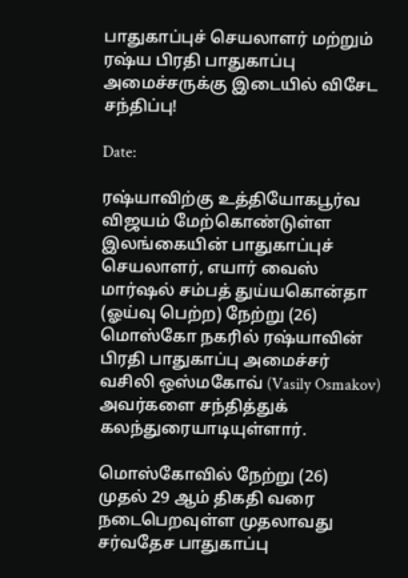பாதுகாப்புச் செயலாளர் மற்றும் ரஷ்ய பிரதி பாதுகாப்பு அமைச்சருக்கு இடையில் விசேட சந்திப்பு!

Date:

ரஷ்யாவிற்கு உத்தியோகபூர்வ விஜயம் மேற்கொண்டுள்ள இலங்கையின் பாதுகாப்புச் செயலாளர், எயார் வைஸ் மார்ஷல் சம்பத் துய்யகொன்தா (ஓய்வு பெற்ற) நேற்று (26) மொஸ்கோ நகரில் ரஷ்யாவின் பிரதி பாதுகாப்பு அமைச்சர் வசிலி ஒஸ்மகோவ் (Vasily Osmakov) அவர்களை சந்தித்துக் கலந்துரையாடியுள்ளார்.

மொஸ்கோவில் நேற்று (26) முதல் 29 ஆம் திகதி வரை நடைபெறவுள்ள முதலாவது சர்வதேச பாதுகாப்பு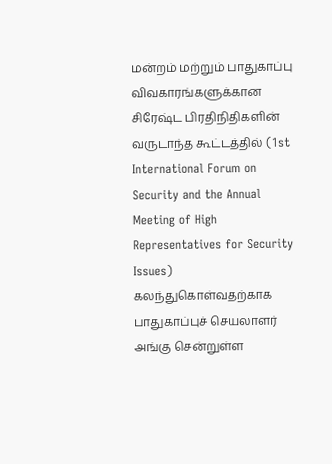மன்றம் மற்றும் பாதுகாப்பு விவகாரங்களுக்கான சிரேஷ்ட பிரதிநிதிகளின் வருடாந்த கூட்டத்தில் (1st International Forum on Security and the Annual Meeting of High Representatives for Security Issues) கலந்துகொள்வதற்காக பாதுகாப்புச் செயலாளர் அங்கு சென்றுள்ள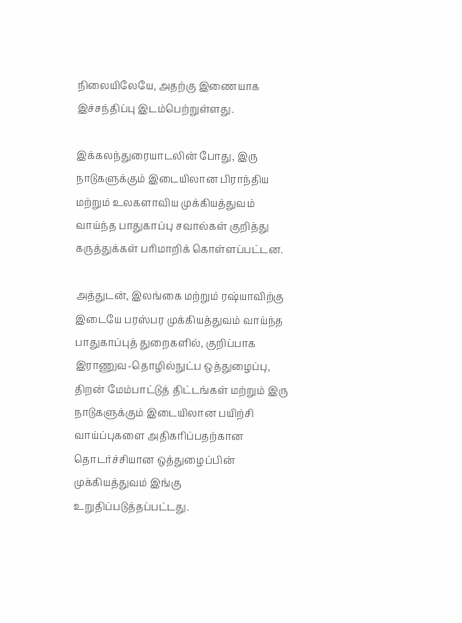நிலையிலேயே, அதற்கு இணையாக இச்சந்திப்பு இடம்பெற்றுள்ளது.

இக்கலந்துரையாடலின் போது, இரு நாடுகளுக்கும் இடையிலான பிராந்திய மற்றும் உலகளாவிய முக்கியத்துவம் வாய்ந்த பாதுகாப்பு சவால்கள் குறித்து கருத்துக்கள் பரிமாறிக் கொள்ளப்பட்டன.

அத்துடன், இலங்கை மற்றும் ரஷ்யாவிற்கு இடையே பரஸ்பர முக்கியத்துவம் வாய்ந்த பாதுகாப்புத் துறைகளில், குறிப்பாக இராணுவ-தொழில்நுட்ப ஒத்துழைப்பு, திறன் மேம்பாட்டுத் திட்டங்கள் மற்றும் இரு நாடுகளுக்கும் இடையிலான பயிற்சி வாய்ப்புகளை அதிகரிப்பதற்கான தொடர்ச்சியான ஒத்துழைப்பின் முக்கியத்துவம் இங்கு உறுதிப்படுத்தப்பட்டது.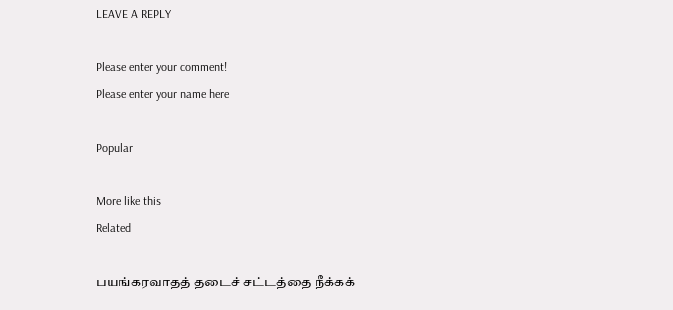LEAVE A REPLY

Please enter your comment!
Please enter your name here

Popular

More like this
Related

பயங்கரவாதத் தடைச் சட்டத்தை நீக்கக்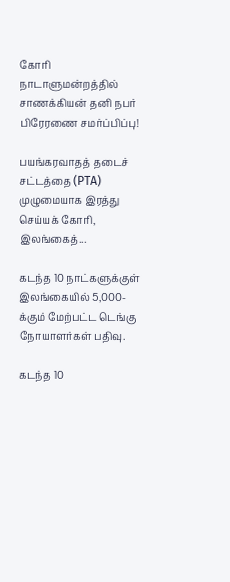கோரி நாடாளுமன்றத்தில் சாணக்கியன் தனி நபர் பிரேரணை சமர்ப்பிப்பு!

பயங்கரவாதத் தடைச் சட்டத்தை (PTA) முழுமையாக இரத்து செய்யக் கோரி, இலங்கைத்...

கடந்த 10 நாட்களுக்குள் இலங்கையில் 5,000-க்கும் மேற்பட்ட டெங்கு நோயாளர்கள் பதிவு.

கடந்த 10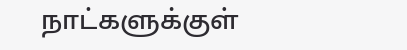நாட்களுக்குள்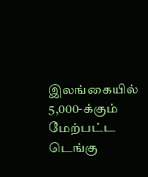இலங்கையில் 5,000-க்கும் மேற்பட்ட டெங்கு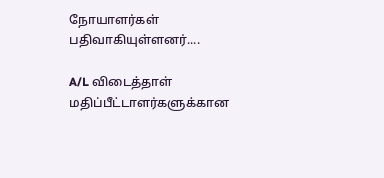நோயாளர்கள் பதிவாகியுள்ளனர்....

A/L விடைத்தாள் மதிப்பீட்டாளர்களுக்கான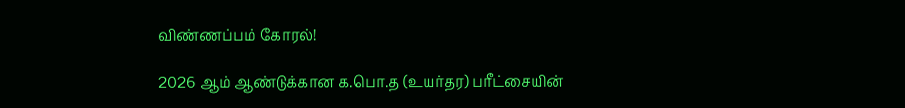விண்ணப்பம் கோரல்!

2026 ஆம் ஆண்டுக்கான க.பொ.த (உயர்தர) பரீட்சையின்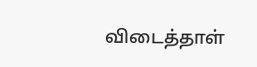விடைத்தாள்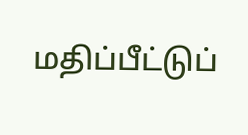மதிப்பீட்டுப்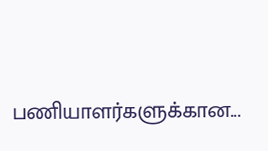பணியாளர்களுக்கான...